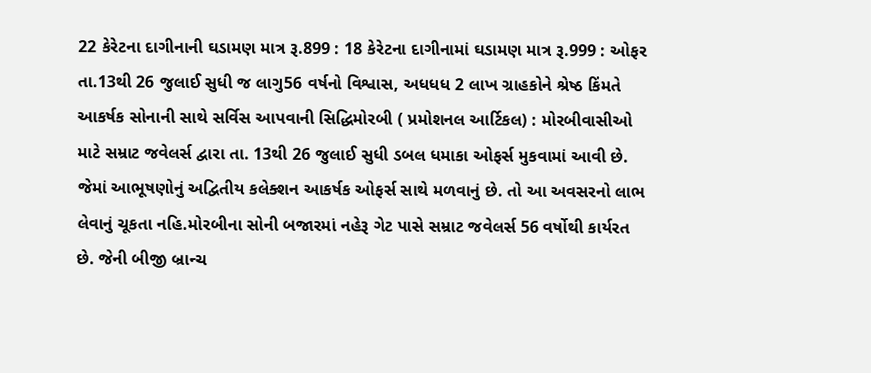22 કેરેટના દાગીનાની ઘડામણ માત્ર રૂ.899 : 18 કેરેટના દાગીનામાં ઘડામણ માત્ર રૂ.999 : ઓફર તા.13થી 26 જુલાઈ સુધી જ લાગુ56 વર્ષનો વિશ્વાસ, અધધધ 2 લાખ ગ્રાહકોને શ્રેષ્ઠ કિંમતે આકર્ષક સોનાની સાથે સર્વિસ આપવાની સિદ્ધિમોરબી ( પ્રમોશનલ આર્ટિકલ) : મોરબીવાસીઓ માટે સમ્રાટ જવેલર્સ દ્વારા તા. 13થી 26 જુલાઈ સુધી ડબલ ધમાકા ઓફર્સ મુકવામાં આવી છે. જેમાં આભૂષણોનું અદ્વિતીય કલેક્શન આકર્ષક ઓફર્સ સાથે મળવાનું છે. તો આ અવસરનો લાભ લેવાનું ચૂકતા નહિ.મોરબીના સોની બજારમાં નહેરૂ ગેટ પાસે સમ્રાટ જવેલર્સ 56 વર્ષોથી કાર્યરત છે. જેની બીજી બ્રાન્ચ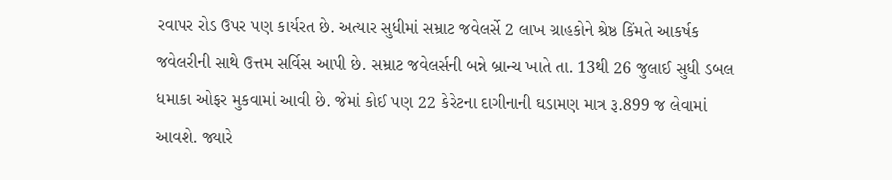રવાપર રોડ ઉપર પણ કાર્યરત છે. અત્યાર સુધીમાં સમ્રાટ જવેલર્સે 2 લાખ ગ્રાહકોને શ્રેષ્ઠ કિંમતે આકર્ષક જવેલરીની સાથે ઉત્તમ સર્વિસ આપી છે. સમ્રાટ જવેલર્સની બન્ને બ્રાન્ચ ખાતે તા. 13થી 26 જુલાઈ સુધી ડબલ ધમાકા ઓફર મુકવામાં આવી છે. જેમાં કોઈ પણ 22 કેરેટના દાગીનાની ઘડામણ માત્ર રૂ.899 જ લેવામાં આવશે. જ્યારે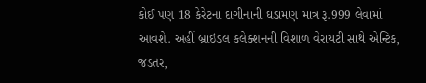કોઈ પણ 18 કેરેટના દાગીનાની ઘડામણ માત્ર રૂ.999 લેવામાં આવશે. અહીં બ્રાઇડલ કલેક્શનની વિશાળ વેરાયટી સાથે એન્ટિક, જડતર,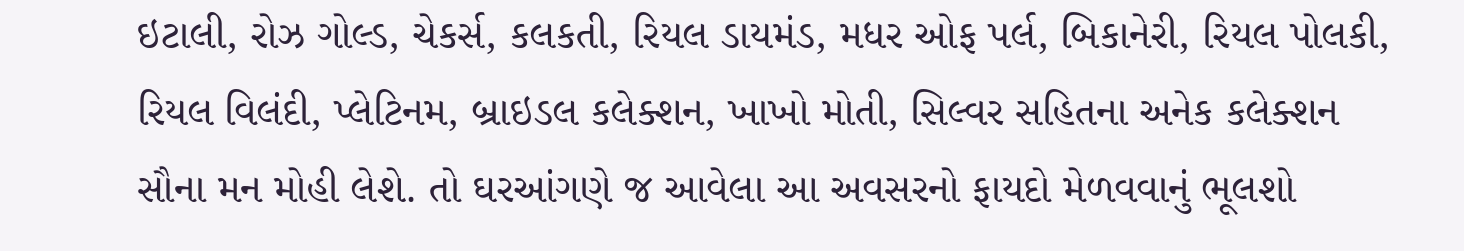ઇટાલી, રોઝ ગોલ્ડ, ચેકર્સ, કલકતી, રિયલ ડાયમંડ, મધર ઓફ પર્લ, બિકાનેરી, રિયલ પોલકી, રિયલ વિલંદી, પ્લેટિનમ, બ્રાઇડલ કલેક્શન, ખાખો મોતી, સિલ્વર સહિતના અનેક કલેક્શન સૌના મન મોહી લેશે. તો ઘરઆંગણે જ આવેલા આ અવસરનો ફાયદો મેળવવાનું ભૂલશો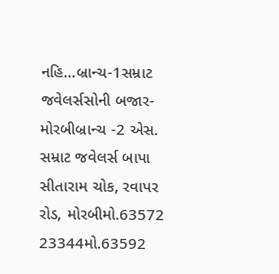નહિ...બ્રાન્ચ-1સમ્રાટ જવેલર્સસોની બજાર- મોરબીબ્રાન્ચ -2 એસ. સમ્રાટ જવેલર્સ બાપા સીતારામ ચોક, રવાપર રોડ, મોરબીમો.63572 23344મો.63592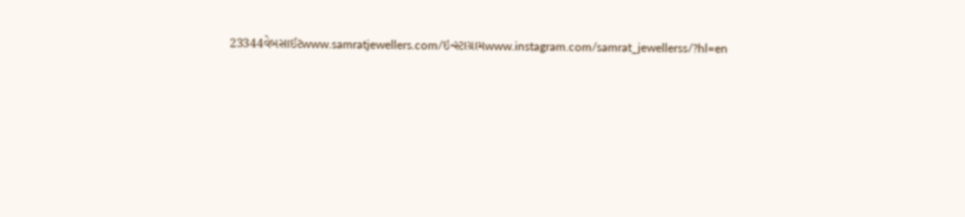23344વેબસાઈટwww.samratjewellers.com/ઇન્સ્ટાગ્રામwww.instagram.com/samrat_jewellerss/?hl=en